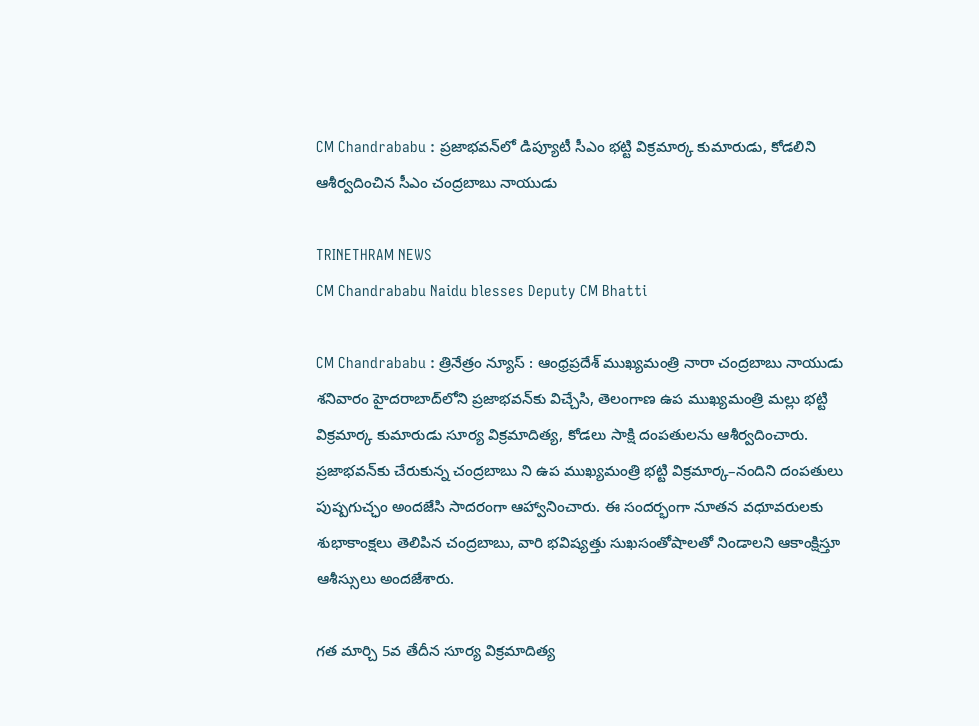CM Chandrababu : ప్రజాభవన్‌లో డిప్యూటీ సీఎం భట్టి విక్రమార్క కుమారుడు, కోడలిని ఆశీర్వదించిన సీఎం చంద్రబాబు నాయుడు

TRINETHRAM NEWS
CM Chandrababu Naidu blesses Deputy CM Bhatti

CM Chandrababu : త్రినేత్రం న్యూస్ : ఆంధ్రప్రదేశ్ ముఖ్యమంత్రి నారా చంద్రబాబు నాయుడు శనివారం హైదరాబాద్‌లోని ప్రజాభవన్‌కు విచ్చేసి, తెలంగాణ ఉప ముఖ్యమంత్రి మల్లు భట్టి విక్రమార్క కుమారుడు సూర్య విక్రమాదిత్య, కోడలు సాక్షి దంపతులను ఆశీర్వదించారు. ప్రజాభవన్‌కు చేరుకున్న చంద్రబాబు ని ఉప ముఖ్యమంత్రి భట్టి విక్రమార్క–నందిని దంపతులు పుష్పగుచ్ఛం అందజేసి సాదరంగా ఆహ్వానించారు. ఈ సందర్భంగా నూతన వధూవరులకు శుభాకాంక్షలు తెలిపిన చంద్రబాబు, వారి భవిష్యత్తు సుఖసంతోషాలతో నిండాలని ఆకాంక్షిస్తూ ఆశీస్సులు అందజేశారు.

గత మార్చి 5వ తేదీన సూర్య విక్రమాదిత్య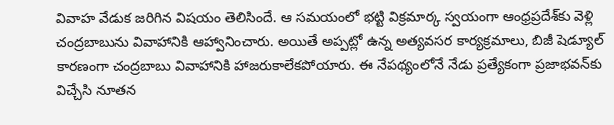వివాహ వేడుక జరిగిన విషయం తెలిసిందే. ఆ సమయంలో భట్టి విక్రమార్క స్వయంగా ఆంధ్రప్రదేశ్‌కు వెళ్లి చంద్రబాబును వివాహానికి ఆహ్వానించారు. అయితే అప్పట్లో ఉన్న అత్యవసర కార్యక్రమాలు, బిజీ షెడ్యూల్ కారణంగా చంద్రబాబు వివాహానికి హాజరుకాలేకపోయారు. ఈ నేపథ్యంలోనే నేడు ప్రత్యేకంగా ప్రజాభవన్‌కు విచ్చేసి నూతన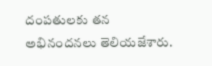దంపతులకు తన అభినందనలు తెలియజేశారు.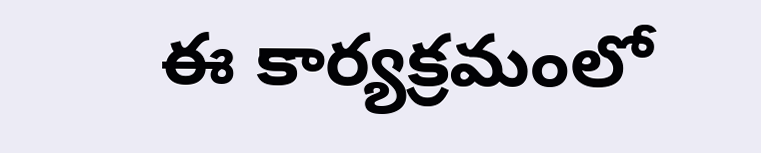ఈ కార్యక్రమంలో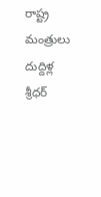రాష్ట్ర మంత్రులు దుద్దిళ్ల శ్రీధర్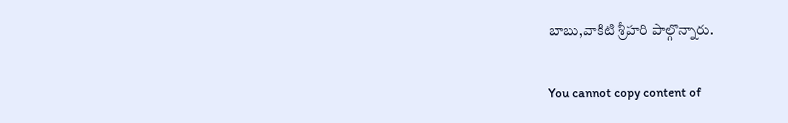బాబు,వాకిటి శ్రీహరి పాల్గొన్నారు.

You cannot copy content of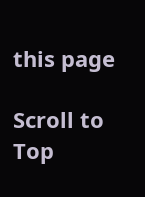this page

Scroll to Top